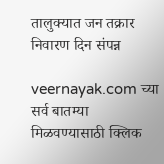तालुक्यात जन तक्रार निवारण दिन संपन्न

veernayak.com च्या सर्व बातम्या मिळवण्यासाठी क्लिक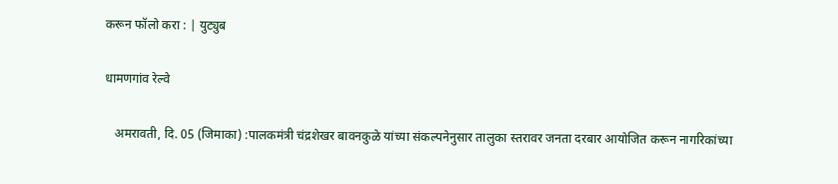करून फॉलो करा : | युट्युब

धामणगांव रेल्वे

   अमरावती, दि. 05 (जिमाका) :पालकमंत्री चंद्रशेखर बावनकुळे यांच्या संकल्पनेनुसार तालुका स्तरावर जनता दरबार आयोजित करून नागरिकांच्या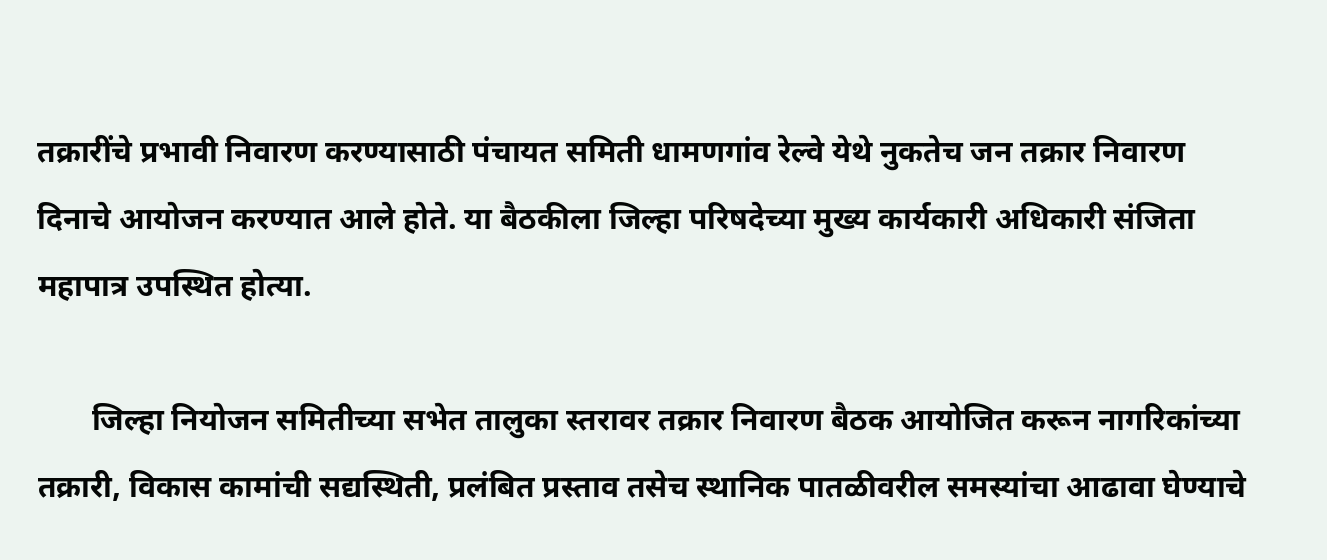तक्रारींचे प्रभावी निवारण करण्यासाठी पंचायत समिती धामणगांव रेल्वे येथे नुकतेच जन तक्रार निवारण दिनाचे आयोजन करण्यात आले होते. या बैठकीला जिल्हा परिषदेच्या मुख्य कार्यकारी अधिकारी संजिता महापात्र उपस्थित होत्या.

       जिल्हा नियोजन समितीच्या सभेत तालुका स्तरावर तक्रार निवारण बैठक आयोजित करून नागरिकांच्या तक्रारी, विकास कामांची सद्यस्थिती, प्रलंबित प्रस्ताव तसेच स्थानिक पातळीवरील समस्यांचा आढावा घेण्याचे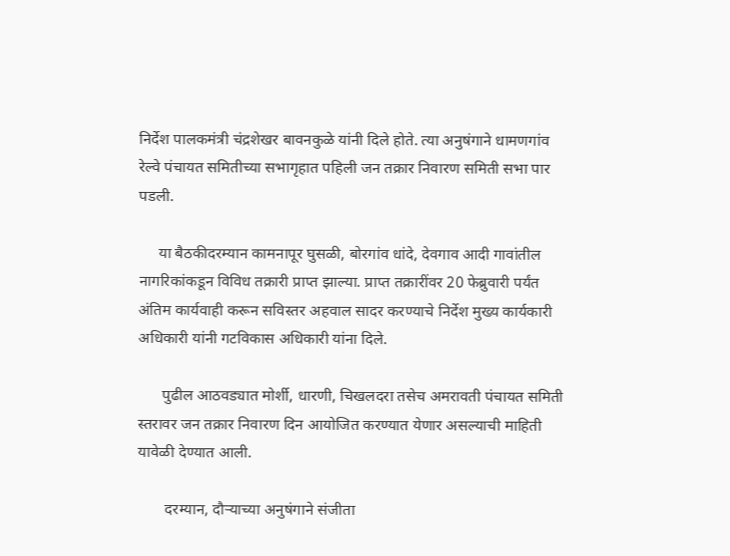निर्देश पालकमंत्री चंद्रशेखर बावनकुळे यांनी दिले होते. त्या अनुषंगाने धामणगांव रेल्वे पंचायत समितीच्या सभागृहात पहिली जन तक्रार निवारण समिती सभा पार पडली.

     या बैठकीदरम्यान कामनापूर घुसळी, बोरगांव धांदे, देवगाव आदी गावांतील नागरिकांकडून विविध तक्रारी प्राप्त झाल्या. प्राप्त तक्रारींवर 20 फेब्रुवारी पर्यंत अंतिम कार्यवाही करून सविस्तर अहवाल सादर करण्याचे निर्देश मुख्य कार्यकारी अधिकारी यांनी गटविकास अधिकारी यांना दिले.

      पुढील आठवड्यात मोर्शी, धारणी, चिखलदरा तसेच अमरावती पंचायत समिती स्तरावर जन तक्रार निवारण दिन आयोजित करण्यात येणार असल्याची माहिती यावेळी देण्यात आली.

       दरम्यान, दौऱ्याच्या अनुषंगाने संजीता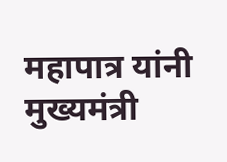महापात्र यांनी मुख्यमंत्री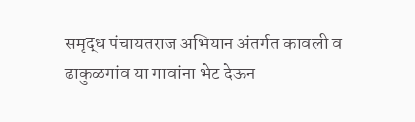समृद्ध पंचायतराज अभियान अंतर्गत कावली व ढाकुळगांव या गावांना भेट देऊन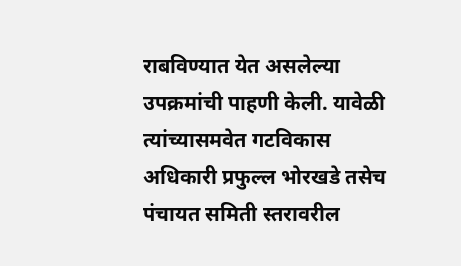राबविण्यात येत असलेल्या उपक्रमांची पाहणी केली. यावेळी त्यांच्यासमवेत गटविकास अधिकारी प्रफुल्ल भोरखडे तसेच पंचायत समिती स्तरावरील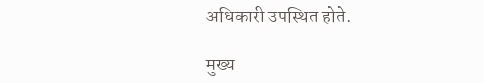अधिकारी उपस्थित होते.

मुख्य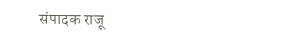संपादक राजू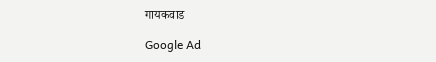गायकवाड

Google Ad